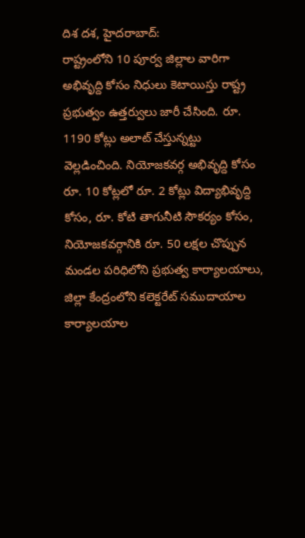దిశ దశ, హైదరాబాద్:
రాష్ట్రంలోని 10 పూర్వ జిల్లాల వారిగా అభివృద్ది కోసం నిధులు కెటాయిస్తు రాష్ట్ర ప్రభుత్వం ఉత్తర్వులు జారీ చేసింది. రూ. 1190 కోట్లు అలాట్ చేస్తున్నట్టు వెల్లడించింది. నియోజకవర్గ అభివృద్ది కోసం రూ. 10 కోట్లలో రూ. 2 కోట్లు విద్యాభివృద్ది కోసం, రూ. కోటి తాగునీటి సౌకర్యం కోసం, నియోజకవర్గానికి రూ. 50 లక్షల చొప్పున మండల పరిధిలోని ప్రభుత్వ కార్యాలయాలు, జిల్లా కేంద్రంలోని కలెక్టరేట్ సముదాయాల కార్యాలయాల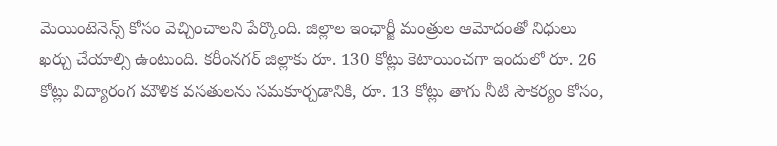మెయింటెనెన్స్ కోసం వెచ్చించాలని పేర్కొంది. జిల్లాల ఇంఛార్జీ మంత్రుల ఆమోదంతో నిధులు ఖర్చు చేయాల్సి ఉంటుంది. కరీంనగర్ జిల్లాకు రూ. 130 కోట్లు కెటాయించగా ఇందులో రూ. 26 కోట్లు విద్యారంగ మౌళిక వసతులను సమకూర్చడానికి, రూ. 13 కోట్లు తాగు నీటి సౌకర్యం కోసం,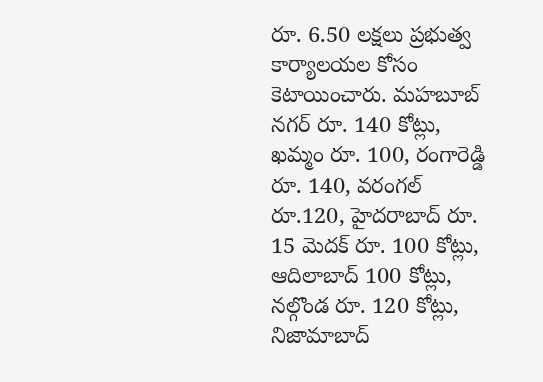రూ. 6.50 లక్షలు ప్రభుత్వ కార్యాలయల కోసం కెటాయించారు. మహబూబ్ నగర్ రూ. 140 కోట్లు, ఖమ్మం రూ. 100, రంగారెడ్డి రూ. 140, వరంగల్ రూ.120, హైదరాబాద్ రూ. 15 మెదక్ రూ. 100 కోట్లు, ఆదిలాబాద్ 100 కోట్లు, నల్గొండ రూ. 120 కోట్లు, నిజామాబాద్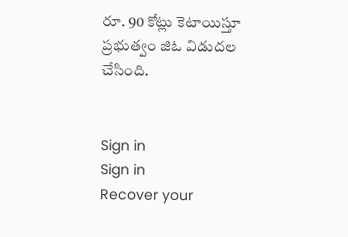రూ. 90 కోట్లు కెటాయిస్తూ ప్రభుత్వం జిఓ విడుదల చేసింది.


Sign in
Sign in
Recover your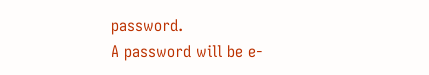password.
A password will be e-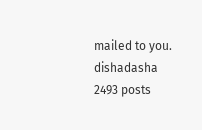mailed to you.
dishadasha
2493 posts